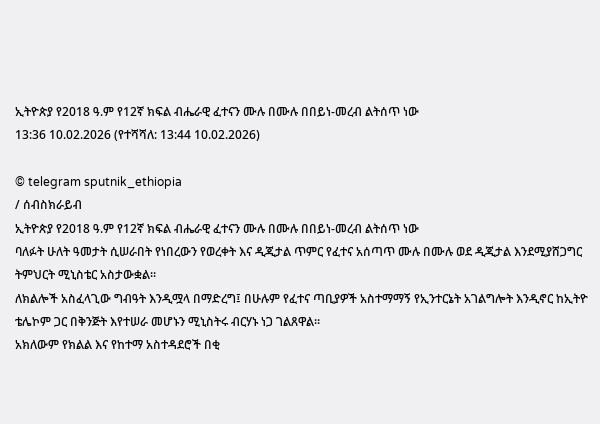ኢትዮጵያ የ2018 ዓ.ም የ12ኛ ክፍል ብሔራዊ ፈተናን ሙሉ በሙሉ በበይነ-መረብ ልትሰጥ ነው
13:36 10.02.2026 (የተሻሻለ: 13:44 10.02.2026)

© telegram sputnik_ethiopia
/ ሰብስክራይብ
ኢትዮጵያ የ2018 ዓ.ም የ12ኛ ክፍል ብሔራዊ ፈተናን ሙሉ በሙሉ በበይነ-መረብ ልትሰጥ ነው
ባለፉት ሁለት ዓመታት ሲሠራበት የነበረውን የወረቀት እና ዲጂታል ጥምር የፈተና አሰጣጥ ሙሉ በሙሉ ወደ ዲጂታል እንደሚያሸጋግር ትምህርት ሚኒስቴር አስታውቋል።
ለክልሎች አስፈላጊው ግብዓት እንዲሟላ በማድረግ፤ በሁሉም የፈተና ጣቢያዎች አስተማማኝ የኢንተርኔት አገልግሎት እንዲኖር ከኢትዮ ቴሌኮም ጋር በቅንጅት እየተሠራ መሆኑን ሚኒስትሩ ብርሃኑ ነጋ ገልጸዋል።
አክለውም የክልል እና የከተማ አስተዳደሮች በቂ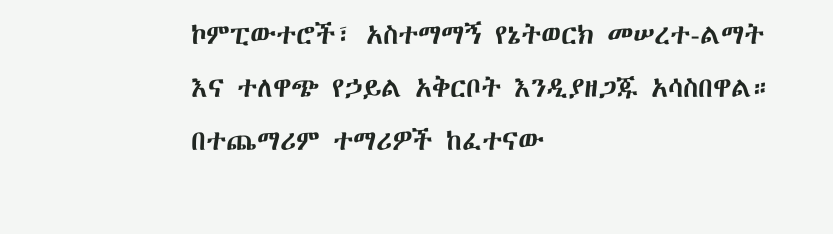ኮምፒውተሮች፣ አስተማማኝ የኔትወርክ መሠረተ-ልማት እና ተለዋጭ የኃይል አቅርቦት እንዲያዘጋጁ አሳስበዋል።
በተጨማሪም ተማሪዎች ከፈተናው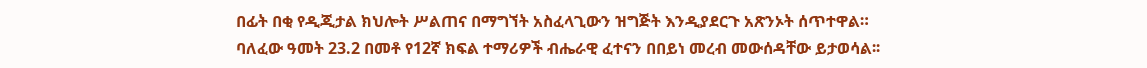በፊት በቂ የዲጂታል ክህሎት ሥልጠና በማግኘት አስፈላጊውን ዝግጅት እንዲያደርጉ አጽንኦት ሰጥተዋል።
ባለፈው ዓመት 23.2 በመቶ የ12ኛ ክፍል ተማሪዎች ብሔራዊ ፈተናን በበይነ መረብ መውሰዳቸው ይታወሳል፡፡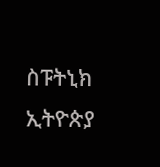ስፑትኒክ ኢትዮጵያ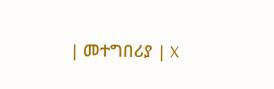| መተግበሪያ | X